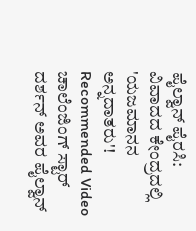ಪೈಲ್ವಾನ್ ಪೈರಸಿ: ವಿವಾದದ ಕೇಂದ್ರದಲ್ಲಿ 'ಯಜಮಾನನ ಅನ್ನದಾತರು'!
Recommended Video
ಚಾಲೆಂಜಿಂಗ್ ಸ್ಟಾರ್ ದರ್ಶನ್ ಅವರ ಪೈಲ್ವಾನ್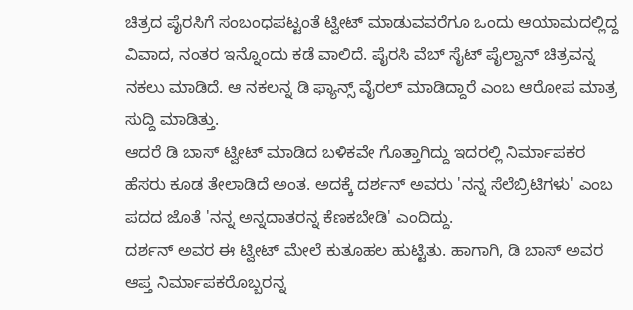ಚಿತ್ರದ ಪೈರಸಿಗೆ ಸಂಬಂಧಪಟ್ಟಂತೆ ಟ್ವೀಟ್ ಮಾಡುವವರೆಗೂ ಒಂದು ಆಯಾಮದಲ್ಲಿದ್ದ ವಿವಾದ, ನಂತರ ಇನ್ನೊಂದು ಕಡೆ ವಾಲಿದೆ. ಪೈರಸಿ ವೆಬ್ ಸೈಟ್ ಪೈಲ್ವಾನ್ ಚಿತ್ರವನ್ನ ನಕಲು ಮಾಡಿದೆ. ಆ ನಕಲನ್ನ ಡಿ ಫ್ಯಾನ್ಸ್ ವೈರಲ್ ಮಾಡಿದ್ದಾರೆ ಎಂಬ ಆರೋಪ ಮಾತ್ರ ಸುದ್ದಿ ಮಾಡಿತ್ತು.
ಆದರೆ ಡಿ ಬಾಸ್ ಟ್ವೀಟ್ ಮಾಡಿದ ಬಳಿಕವೇ ಗೊತ್ತಾಗಿದ್ದು ಇದರಲ್ಲಿ ನಿರ್ಮಾಪಕರ ಹೆಸರು ಕೂಡ ತೇಲಾಡಿದೆ ಅಂತ. ಅದಕ್ಕೆ ದರ್ಶನ್ ಅವರು 'ನನ್ನ ಸೆಲೆಬ್ರಿಟಿಗಳು' ಎಂಬ ಪದದ ಜೊತೆ 'ನನ್ನ ಅನ್ನದಾತರನ್ನ ಕೆಣಕಬೇಡಿ' ಎಂದಿದ್ದು.
ದರ್ಶನ್ ಅವರ ಈ ಟ್ವೀಟ್ ಮೇಲೆ ಕುತೂಹಲ ಹುಟ್ಟಿತು. ಹಾಗಾಗಿ, ಡಿ ಬಾಸ್ ಅವರ ಆಪ್ತ ನಿರ್ಮಾಪಕರೊಬ್ಬರನ್ನ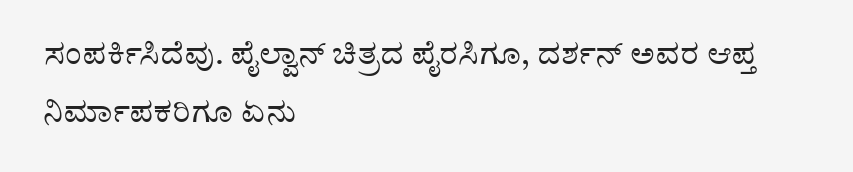ಸಂಪರ್ಕಿಸಿದೆವು. ಪೈಲ್ವಾನ್ ಚಿತ್ರದ ಪೈರಸಿಗೂ, ದರ್ಶನ್ ಅವರ ಆಪ್ತ ನಿರ್ಮಾಪಕರಿಗೂ ಏನು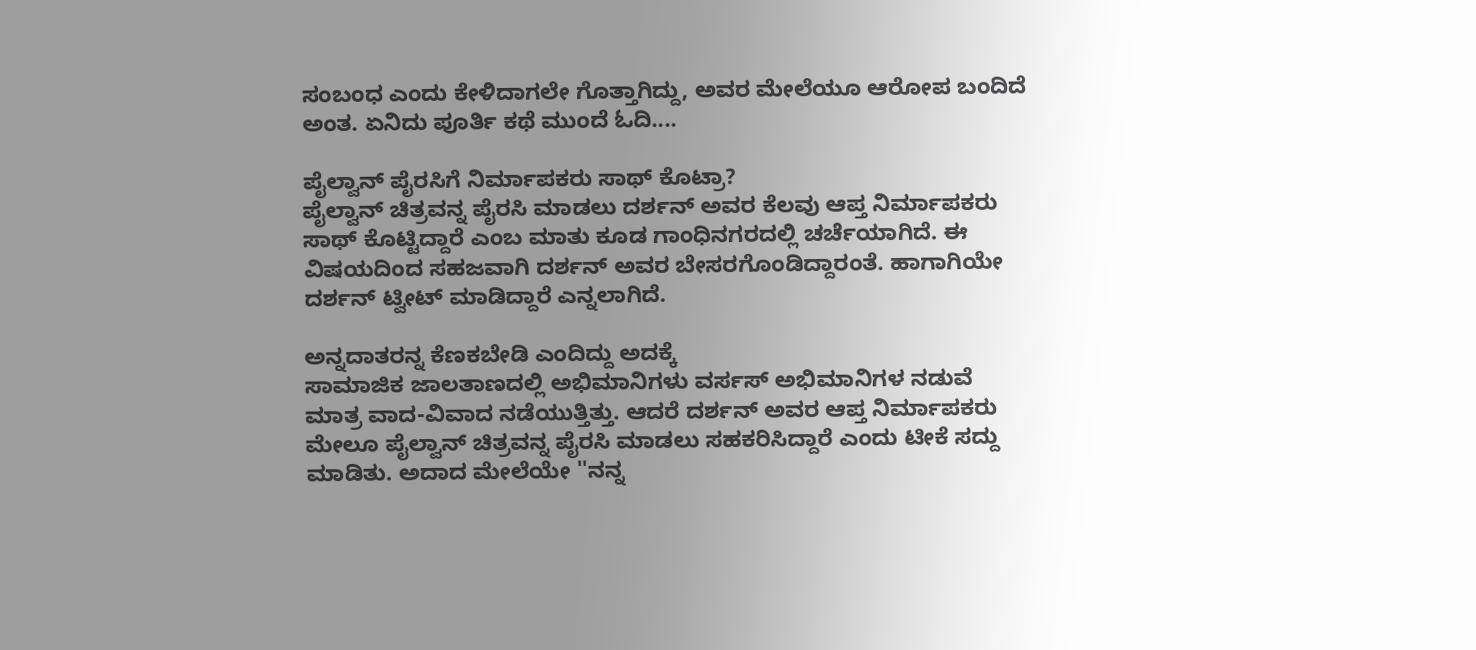ಸಂಬಂಧ ಎಂದು ಕೇಳಿದಾಗಲೇ ಗೊತ್ತಾಗಿದ್ದು, ಅವರ ಮೇಲೆಯೂ ಆರೋಪ ಬಂದಿದೆ ಅಂತ. ಏನಿದು ಪೂರ್ತಿ ಕಥೆ ಮುಂದೆ ಓದಿ....

ಪೈಲ್ವಾನ್ ಪೈರಸಿಗೆ ನಿರ್ಮಾಪಕರು ಸಾಥ್ ಕೊಟ್ರಾ?
ಪೈಲ್ವಾನ್ ಚಿತ್ರವನ್ನ ಪೈರಸಿ ಮಾಡಲು ದರ್ಶನ್ ಅವರ ಕೆಲವು ಆಪ್ತ ನಿರ್ಮಾಪಕರು ಸಾಥ್ ಕೊಟ್ಟಿದ್ದಾರೆ ಎಂಬ ಮಾತು ಕೂಡ ಗಾಂಧಿನಗರದಲ್ಲಿ ಚರ್ಚೆಯಾಗಿದೆ. ಈ ವಿಷಯದಿಂದ ಸಹಜವಾಗಿ ದರ್ಶನ್ ಅವರ ಬೇಸರಗೊಂಡಿದ್ದಾರಂತೆ. ಹಾಗಾಗಿಯೇ ದರ್ಶನ್ ಟ್ವೀಟ್ ಮಾಡಿದ್ದಾರೆ ಎನ್ನಲಾಗಿದೆ.

ಅನ್ನದಾತರನ್ನ ಕೆಣಕಬೇಡಿ ಎಂದಿದ್ದು ಅದಕ್ಕೆ
ಸಾಮಾಜಿಕ ಜಾಲತಾಣದಲ್ಲಿ ಅಭಿಮಾನಿಗಳು ವರ್ಸಸ್ ಅಭಿಮಾನಿಗಳ ನಡುವೆ ಮಾತ್ರ ವಾದ-ವಿವಾದ ನಡೆಯುತ್ತಿತ್ತು. ಆದರೆ ದರ್ಶನ್ ಅವರ ಆಪ್ತ ನಿರ್ಮಾಪಕರು ಮೇಲೂ ಪೈಲ್ವಾನ್ ಚಿತ್ರವನ್ನ ಪೈರಸಿ ಮಾಡಲು ಸಹಕರಿಸಿದ್ದಾರೆ ಎಂದು ಟೀಕೆ ಸದ್ದು ಮಾಡಿತು. ಅದಾದ ಮೇಲೆಯೇ ''ನನ್ನ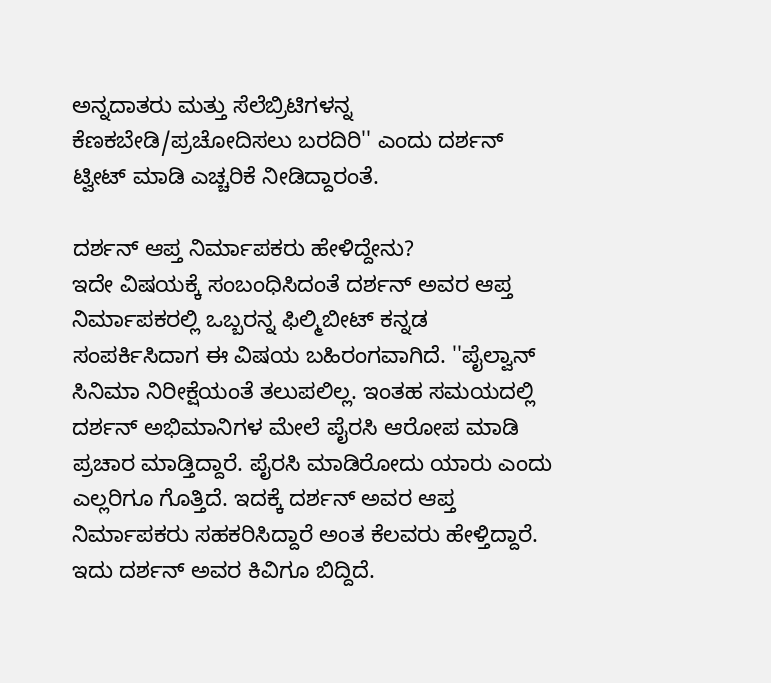ಅನ್ನದಾತರು ಮತ್ತು ಸೆಲೆಬ್ರಿಟಿಗಳನ್ನ ಕೆಣಕಬೇಡಿ/ಪ್ರಚೋದಿಸಲು ಬರದಿರಿ'' ಎಂದು ದರ್ಶನ್ ಟ್ವೀಟ್ ಮಾಡಿ ಎಚ್ಚರಿಕೆ ನೀಡಿದ್ದಾರಂತೆ.

ದರ್ಶನ್ ಆಪ್ತ ನಿರ್ಮಾಪಕರು ಹೇಳಿದ್ದೇನು?
ಇದೇ ವಿಷಯಕ್ಕೆ ಸಂಬಂಧಿಸಿದಂತೆ ದರ್ಶನ್ ಅವರ ಆಪ್ತ ನಿರ್ಮಾಪಕರಲ್ಲಿ ಒಬ್ಬರನ್ನ ಫಿಲ್ಮಿಬೀಟ್ ಕನ್ನಡ ಸಂಪರ್ಕಿಸಿದಾಗ ಈ ವಿಷಯ ಬಹಿರಂಗವಾಗಿದೆ. ''ಪೈಲ್ವಾನ್ ಸಿನಿಮಾ ನಿರೀಕ್ಷೆಯಂತೆ ತಲುಪಲಿಲ್ಲ. ಇಂತಹ ಸಮಯದಲ್ಲಿ ದರ್ಶನ್ ಅಭಿಮಾನಿಗಳ ಮೇಲೆ ಪೈರಸಿ ಆರೋಪ ಮಾಡಿ ಪ್ರಚಾರ ಮಾಡ್ತಿದ್ದಾರೆ. ಪೈರಸಿ ಮಾಡಿರೋದು ಯಾರು ಎಂದು ಎಲ್ಲರಿಗೂ ಗೊತ್ತಿದೆ. ಇದಕ್ಕೆ ದರ್ಶನ್ ಅವರ ಆಪ್ತ ನಿರ್ಮಾಪಕರು ಸಹಕರಿಸಿದ್ದಾರೆ ಅಂತ ಕೆಲವರು ಹೇಳ್ತಿದ್ದಾರೆ. ಇದು ದರ್ಶನ್ ಅವರ ಕಿವಿಗೂ ಬಿದ್ದಿದೆ.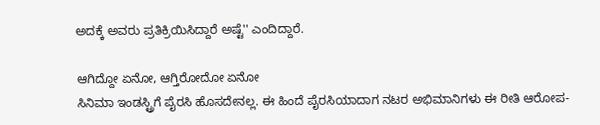ಅದಕ್ಕೆ ಅವರು ಪ್ರತಿಕ್ರಿಯಿಸಿದ್ದಾರೆ ಅಷ್ಟೆ'' ಎಂದಿದ್ದಾರೆ.

ಆಗಿದ್ದೋ ಏನೋ, ಆಗ್ತಿರೋದೋ ಏನೋ
ಸಿನಿಮಾ ಇಂಡಸ್ಟ್ರಿಗೆ ಪೈರಸಿ ಹೊಸದೇನಲ್ಲ. ಈ ಹಿಂದೆ ಪೈರಸಿಯಾದಾಗ ನಟರ ಅಭಿಮಾನಿಗಳು ಈ ರೀತಿ ಆರೋಪ-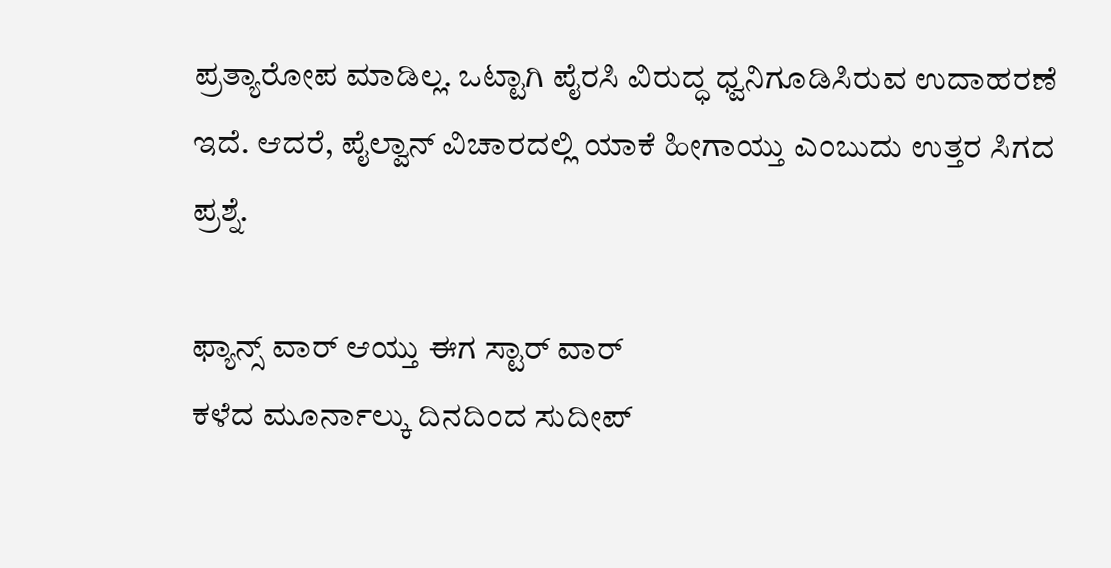ಪ್ರತ್ಯಾರೋಪ ಮಾಡಿಲ್ಲ. ಒಟ್ಟಾಗಿ ಪೈರಸಿ ವಿರುದ್ಧ ಧ್ವನಿಗೂಡಿಸಿರುವ ಉದಾಹರಣೆ ಇದೆ. ಆದರೆ, ಪೈಲ್ವಾನ್ ವಿಚಾರದಲ್ಲಿ ಯಾಕೆ ಹೀಗಾಯ್ತು ಎಂಬುದು ಉತ್ತರ ಸಿಗದ ಪ್ರಶ್ನೆ.

ಫ್ಯಾನ್ಸ್ ವಾರ್ ಆಯ್ತು ಈಗ ಸ್ಟಾರ್ ವಾರ್
ಕಳೆದ ಮೂರ್ನಾಲ್ಕು ದಿನದಿಂದ ಸುದೀಪ್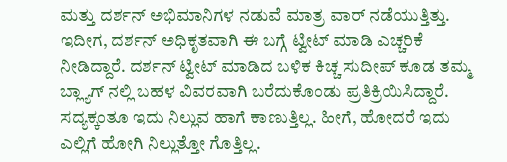ಮತ್ತು ದರ್ಶನ್ ಅಭಿಮಾನಿಗಳ ನಡುವೆ ಮಾತ್ರ ವಾರ್ ನಡೆಯುತ್ತಿತ್ತು. ಇದೀಗ, ದರ್ಶನ್ ಅಧಿಕೃತವಾಗಿ ಈ ಬಗ್ಗೆ ಟ್ವೀಟ್ ಮಾಡಿ ಎಚ್ಚರಿಕೆ ನೀಡಿದ್ದಾರೆ. ದರ್ಶನ್ ಟ್ವೀಟ್ ಮಾಡಿದ ಬಳಿಕ ಕಿಚ್ಚ ಸುದೀಪ್ ಕೂಡ ತಮ್ಮ ಬ್ಲ್ಯಾಗ್ ನಲ್ಲಿ ಬಹಳ ವಿವರವಾಗಿ ಬರೆದುಕೊಂಡು ಪ್ರತಿಕ್ರಿಯಿಸಿದ್ದಾರೆ. ಸದ್ಯಕ್ಕಂತೂ ಇದು ನಿಲ್ಲುವ ಹಾಗೆ ಕಾಣುತ್ತಿಲ್ಲ. ಹೀಗೆ, ಹೋದರೆ ಇದು ಎಲ್ಲಿಗೆ ಹೋಗಿ ನಿಲ್ಲುತ್ತೋ ಗೊತ್ತಿಲ್ಲ.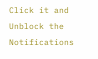Click it and Unblock the Notifications